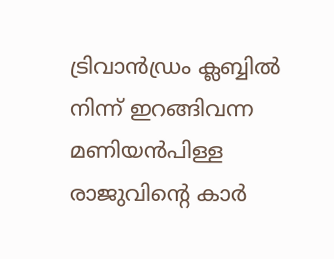ട്രിവാൻഡ്രം ക്ലബ്ബിൽ നിന്ന് ഇറങ്ങിവന്ന മണിയൻപിള്ള രാജുവിന്റെ കാർ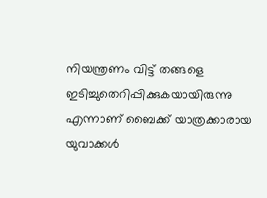നിയന്ത്രണം വിട്ട് തങ്ങളെ ഇടിച്ചുതെറിപ്പിക്കുകയായിരുന്നു എന്നാണ് ബൈക്ക് യാത്രക്കാരായ യുവാക്കൾ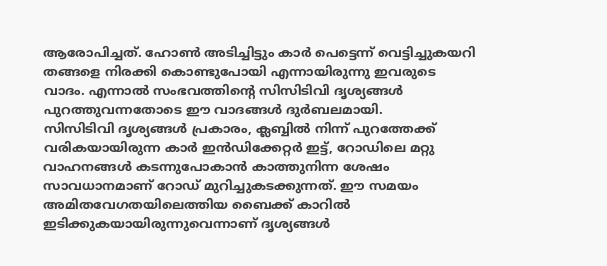ആരോപിച്ചത്. ഹോൺ അടിച്ചിട്ടും കാർ പെട്ടെന്ന് വെട്ടിച്ചുകയറി തങ്ങളെ നിരക്കി കൊണ്ടുപോയി എന്നായിരുന്നു ഇവരുടെ വാദം. എന്നാൽ സംഭവത്തിന്റെ സിസിടിവി ദൃശ്യങ്ങൾ പുറത്തുവന്നതോടെ ഈ വാദങ്ങൾ ദുർബലമായി.
സിസിടിവി ദൃശ്യങ്ങൾ പ്രകാരം, ക്ലബ്ബിൽ നിന്ന് പുറത്തേക്ക് വരികയായിരുന്ന കാർ ഇൻഡിക്കേറ്റർ ഇട്ട്, റോഡിലെ മറ്റു വാഹനങ്ങൾ കടന്നുപോകാൻ കാത്തുനിന്ന ശേഷം സാവധാനമാണ് റോഡ് മുറിച്ചുകടക്കുന്നത്. ഈ സമയം അമിതവേഗതയിലെത്തിയ ബൈക്ക് കാറിൽ ഇടിക്കുകയായിരുന്നുവെന്നാണ് ദൃശ്യങ്ങൾ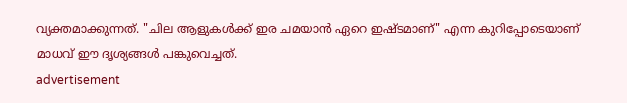വ്യക്തമാക്കുന്നത്. "ചില ആളുകൾക്ക് ഇര ചമയാൻ ഏറെ ഇഷ്ടമാണ്" എന്ന കുറിപ്പോടെയാണ് മാധവ് ഈ ദൃശ്യങ്ങൾ പങ്കുവെച്ചത്.
advertisement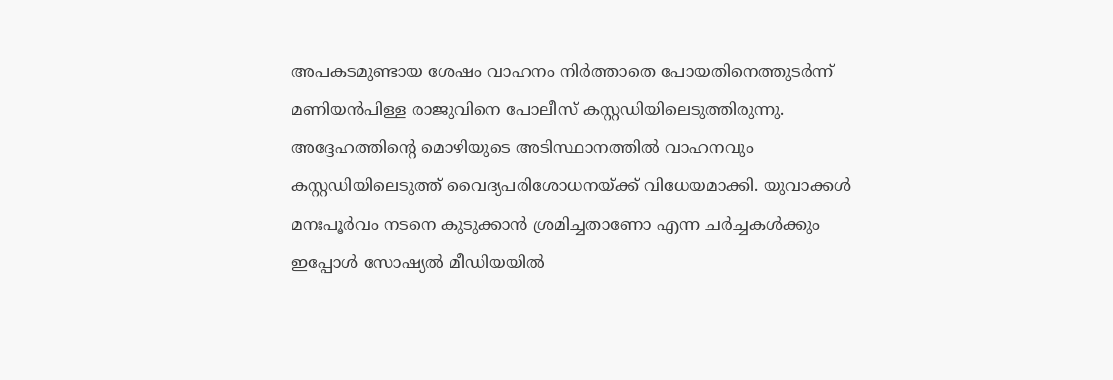അപകടമുണ്ടായ ശേഷം വാഹനം നിർത്താതെ പോയതിനെത്തുടർന്ന് മണിയൻപിള്ള രാജുവിനെ പോലീസ് കസ്റ്റഡിയിലെടുത്തിരുന്നു. അദ്ദേഹത്തിന്റെ മൊഴിയുടെ അടിസ്ഥാനത്തിൽ വാഹനവും കസ്റ്റഡിയിലെടുത്ത് വൈദ്യപരിശോധനയ്ക്ക് വിധേയമാക്കി. യുവാക്കൾ മനഃപൂർവം നടനെ കുടുക്കാൻ ശ്രമിച്ചതാണോ എന്ന ചർച്ചകൾക്കും ഇപ്പോൾ സോഷ്യൽ മീഡിയയിൽ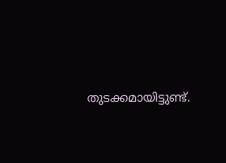തുടക്കമായിട്ടുണ്ട്.